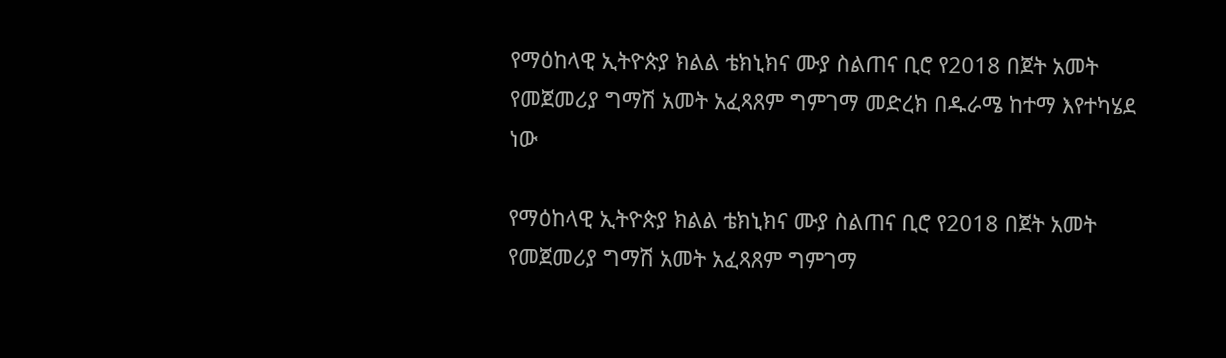የማዕከላዊ ኢትዮጵያ ክልል ቴክኒክና ሙያ ስልጠና ቢሮ የ2018 በጀት አመት የመጀመሪያ ግማሽ አመት አፈጻጸም ግምገማ መድረክ በዱራሜ ከተማ እየተካሄደ ነው

የማዕከላዊ ኢትዮጵያ ክልል ቴክኒክና ሙያ ስልጠና ቢሮ የ2018 በጀት አመት የመጀመሪያ ግማሽ አመት አፈጻጸም ግምገማ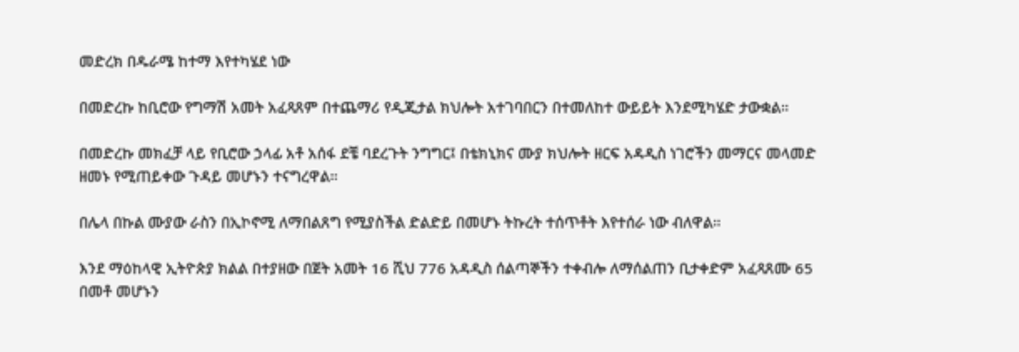መድረክ በዱራሜ ከተማ እየተካሄደ ነው

በመድረኩ ከቢሮው የግማሽ አመት አፈጻጸም በተጨማሪ የዲጂታል ክህሎት አተገባበርን በተመለከተ ውይይት እንደሚካሄድ ታውቋል።

በመድረኩ መክፈቻ ላይ የቢሮው ኃላፊ አቶ አሰፋ ደቼ ባደረጉት ንግግር፤ በቴክኒክና ሙያ ክህሎት ዘርፍ አዳዲስ ነገሮችን መማርና መላመድ ዘመኑ የሚጠይቀው ጉዳይ መሆኑን ተናግረዋል።

በሌላ በኩል ሙያው ራስን በኢኮኖሚ ለማበልጸግ የሚያስችል ድልድይ በመሆኑ ትኩረት ተሰጥቶት እየተሰራ ነው ብለዋል።

እንደ ማዕከላዊ ኢትዮጵያ ክልል በተያዘው በጀት አመት 16 ሺህ 776 አዳዲስ ሰልጣኞችን ተቀብሎ ለማሰልጠን ቢታቀድም አፈጻጸሙ 65 በመቶ መሆኑን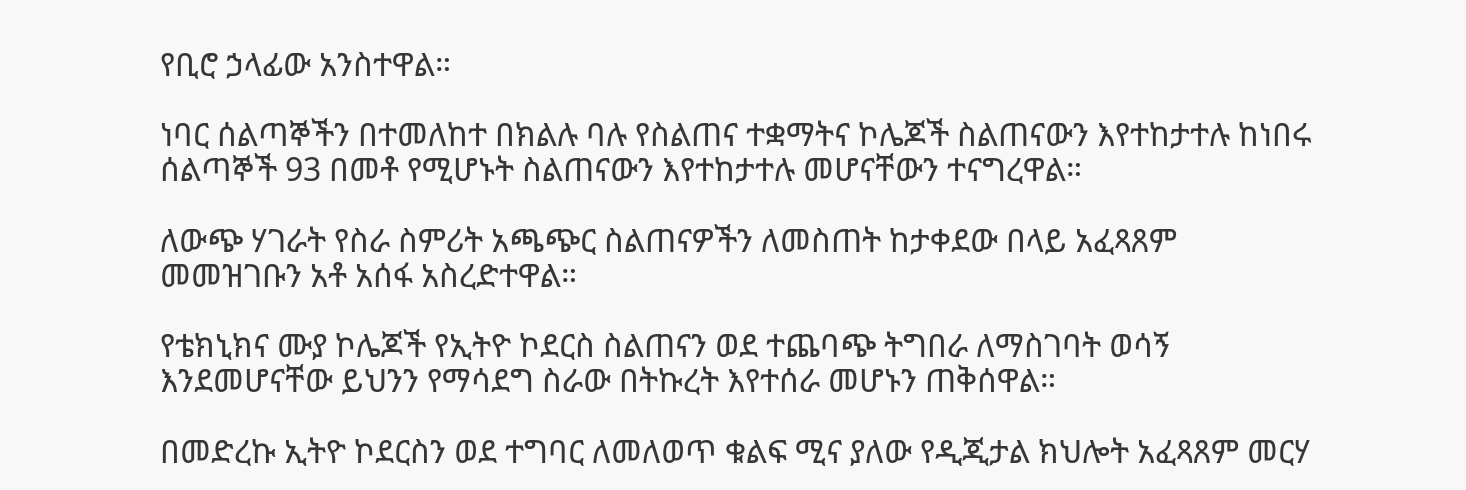የቢሮ ኃላፊው አንስተዋል።

ነባር ሰልጣኞችን በተመለከተ በክልሉ ባሉ የስልጠና ተቋማትና ኮሌጆች ስልጠናውን እየተከታተሉ ከነበሩ ሰልጣኞች 93 በመቶ የሚሆኑት ስልጠናውን እየተከታተሉ መሆናቸውን ተናግረዋል።

ለውጭ ሃገራት የስራ ስምሪት አጫጭር ስልጠናዎችን ለመስጠት ከታቀደው በላይ አፈጻጸም መመዝገቡን አቶ አሰፋ አስረድተዋል።

የቴክኒክና ሙያ ኮሌጆች የኢትዮ ኮደርስ ስልጠናን ወደ ተጨባጭ ትግበራ ለማስገባት ወሳኝ እንደመሆናቸው ይህንን የማሳደግ ስራው በትኩረት እየተሰራ መሆኑን ጠቅሰዋል።

በመድረኩ ኢትዮ ኮደርስን ወደ ተግባር ለመለወጥ ቁልፍ ሚና ያለው የዲጂታል ክህሎት አፈጻጸም መርሃ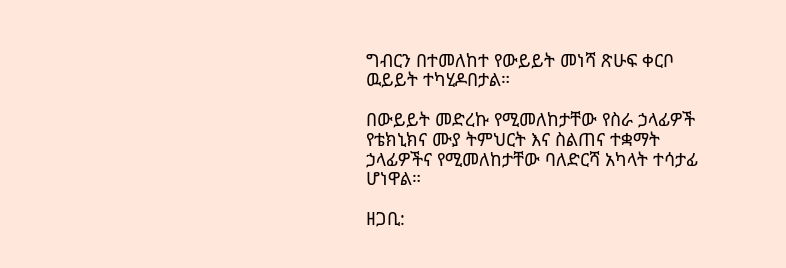ግብርን በተመለከተ የውይይት መነሻ ጽሁፍ ቀርቦ ዉይይት ተካሂዶበታል።

በውይይት መድረኩ የሚመለከታቸው የስራ ኃላፊዎች የቴክኒክና ሙያ ትምህርት እና ስልጠና ተቋማት ኃላፊዎችና የሚመለከታቸው ባለድርሻ አካላት ተሳታፊ ሆነዋል።

ዘጋቢ: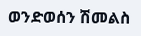ወንድወሰን ሽመልስ